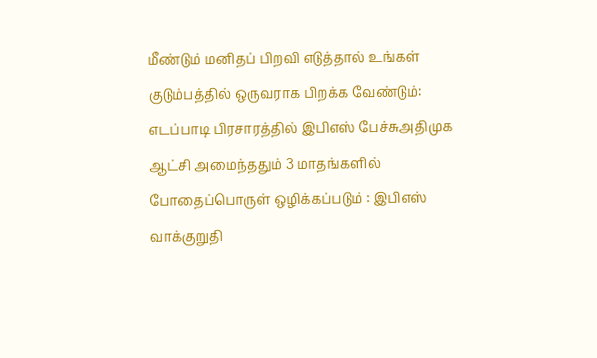மீண்டும் மனிதப் பிறவி எடுத்தால் உங்கள் குடும்பத்தில் ஒருவராக பிறக்க வேண்டும்: எடப்பாடி பிரசாரத்தில் இபிஎஸ் பேச்சுஅதிமுக ஆட்சி அமைந்ததும் 3 மாதங்களில் போதைப்பொருள் ஒழிக்கப்படும் : இபிஎஸ் வாக்குறுதி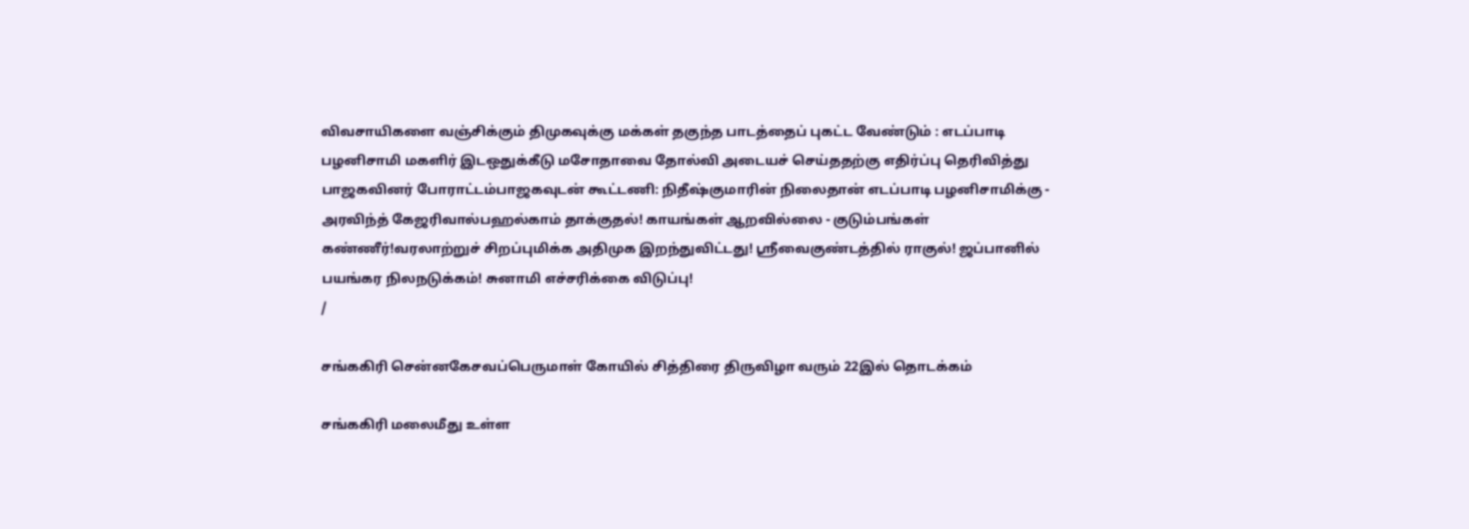விவசாயிகளை வஞ்சிக்கும் திமுகவுக்கு மக்கள் தகுந்த பாடத்தைப் புகட்ட வேண்டும் : எடப்பாடி பழனிசாமி மகளிர் இடஒதுக்கீடு மசோதாவை தோல்வி அடையச் செய்ததற்கு எதிர்ப்பு தெரிவித்து பாஜகவினர் போராட்டம்பாஜகவுடன் கூட்டணி: நிதீஷ்குமாரின் நிலைதான் எடப்பாடி பழனிசாமிக்கு - அரவிந்த் கேஜரிவால்பஹல்காம் தாக்குதல்! காயங்கள் ஆறவில்லை - குடும்பங்கள் கண்ணீர்!வரலாற்றுச் சிறப்புமிக்க அதிமுக இறந்துவிட்டது! ஸ்ரீவைகுண்டத்தில் ராகுல்! ஜப்பானில் பயங்கர நிலநடுக்கம்! சுனாமி எச்சரிக்கை விடுப்பு!
/

சங்ககிரி சென்னகேசவப்பெருமாள் கோயில் சித்திரை திருவிழா வரும் 22இல் தொடக்கம்

சங்ககிரி மலைமீது உள்ள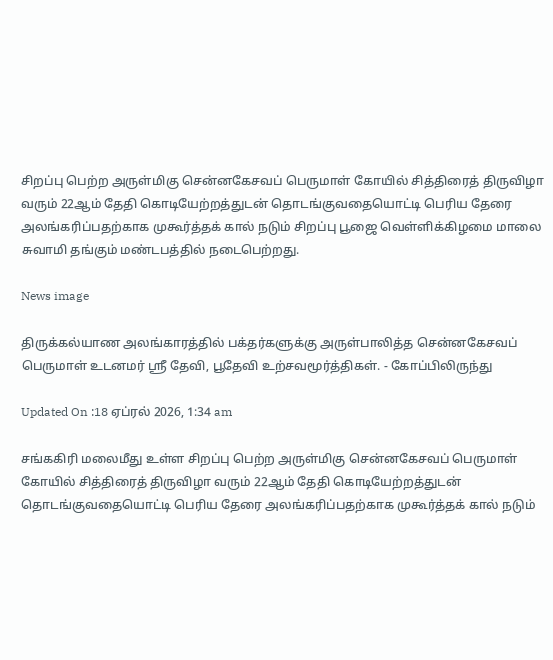சிறப்பு பெற்ற அருள்மிகு சென்னகேசவப் பெருமாள் கோயில் சித்திரைத் திருவிழா வரும் 22ஆம் தேதி கொடியேற்றத்துடன் தொடங்குவதையொட்டி பெரிய தேரை அலங்கரிப்பதற்காக முகூர்த்தக் கால் நடும் சிறப்பு பூஜை வெள்ளிக்கிழமை மாலை சுவாமி தங்கும் மண்டபத்தில் நடைபெற்றது.

News image

திருக்கல்யாண அலங்காரத்தில் பக்தர்களுக்கு அருள்பாலித்த சென்னகேசவப் பெருமாள் உடனமர் ஸ்ரீ தேவி, பூதேவி உற்சவமூர்த்திகள். - கோப்பிலிருந்து

Updated On :18 ஏப்ரல் 2026, 1:34 am

சங்ககிரி மலைமீது உள்ள சிறப்பு பெற்ற அருள்மிகு சென்னகேசவப் பெருமாள் கோயில் சித்திரைத் திருவிழா வரும் 22ஆம் தேதி கொடியேற்றத்துடன் தொடங்குவதையொட்டி பெரிய தேரை அலங்கரிப்பதற்காக முகூர்த்தக் கால் நடும்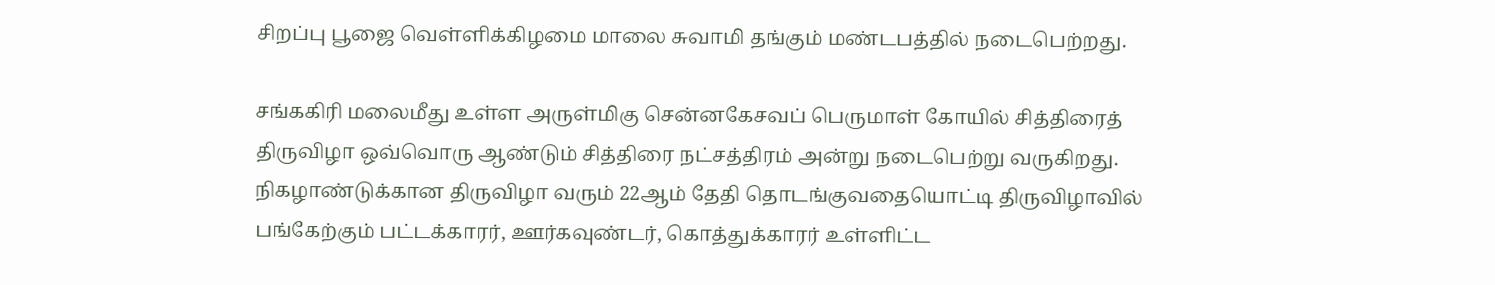சிறப்பு பூஜை வெள்ளிக்கிழமை மாலை சுவாமி தங்கும் மண்டபத்தில் நடைபெற்றது.

சங்ககிரி மலைமீது உள்ள அருள்மிகு சென்னகேசவப் பெருமாள் கோயில் சித்திரைத் திருவிழா ஒவ்வொரு ஆண்டும் சித்திரை நட்சத்திரம் அன்று நடைபெற்று வருகிறது. நிகழாண்டுக்கான திருவிழா வரும் 22ஆம் தேதி தொடங்குவதையொட்டி திருவிழாவில் பங்கேற்கும் பட்டக்காரர், ஊர்கவுண்டர், கொத்துக்காரர் உள்ளிட்ட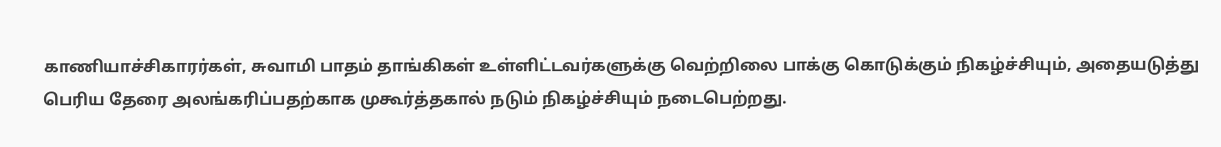காணியாச்சிகாரர்கள், சுவாமி பாதம் தாங்கிகள் உள்ளிட்டவர்களுக்கு வெற்றிலை பாக்கு கொடுக்கும் நிகழ்ச்சியும், அதையடுத்து பெரிய தேரை அலங்கரிப்பதற்காக முகூர்த்தகால் நடும் நிகழ்ச்சியும் நடைபெற்றது.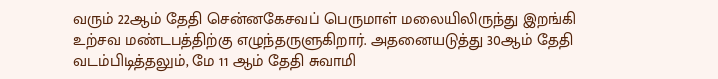வரும் 22ஆம் தேதி சென்னகேசவப் பெருமாள் மலையிலிருந்து இறங்கி உற்சவ மண்டபத்திற்கு எழுந்தருளுகிறார். அதனையடுத்து 30ஆம் தேதி வடம்பிடித்தலும், மே 11 ஆம் தேதி சுவாமி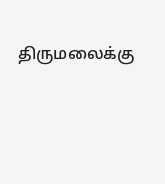திருமலைக்கு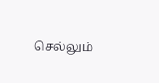செல்லும்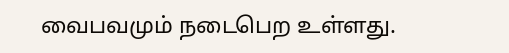வைபவமும் நடைபெற உள்ளது.